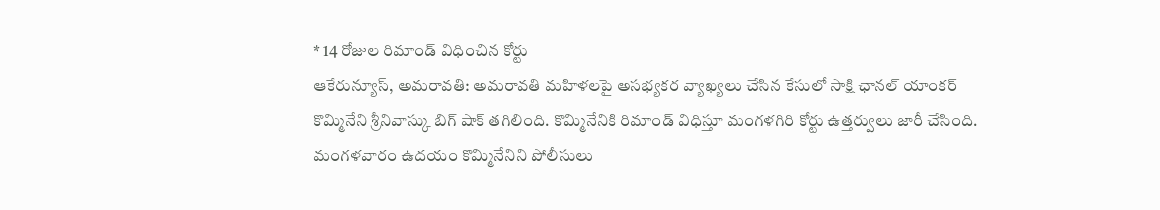* 14 రోజుల రిమాండ్ విధించిన కోర్టు
ఆకేరున్యూస్, అమరావతి: అమరావతి మహిళలపై అసభ్యకర వ్యాఖ్యలు చేసిన కేసులో సాక్షి ఛానల్ యాంకర్ కొమ్మినేని శ్రీనివాస్కు బిగ్ షాక్ తగిలింది. కొమ్మినేనికి రిమాండ్ విధిస్తూ మంగళగిరి కోర్టు ఉత్తర్వులు జారీ చేసింది. మంగళవారం ఉదయం కొమ్మినేనిని పోలీసులు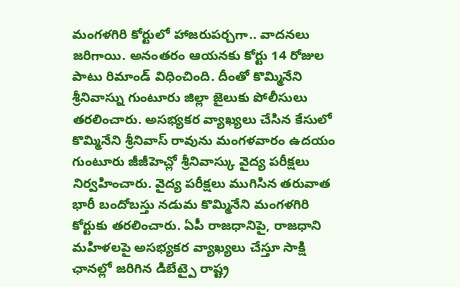మంగళగిరి కోర్టులో హాజరుపర్చగా.. వాదనలు జరిగాయి. అనంతరం ఆయనకు కోర్టు 14 రోజుల పాటు రిమాండ్ విధించింది. దీంతో కొమ్మినేని శ్రీనివాస్ను గుంటూరు జిల్లా జైలుకు పోలీసులు తరలించారు. అసభ్యకర వ్యాఖ్యలు చేసిన కేసులో కొమ్మినేని శ్రీనివాస్ రావును మంగళవారం ఉదయం గుంటూరు జీజీహెచ్లో శ్రీనివాస్కు వైద్య పరీక్షలు నిర్వహించారు. వైద్య పరీక్షలు ముగిసిన తరువాత భారీ బందోబస్తు నడుమ కొమ్మినేని మంగళగిరి కోర్టుకు తరలించారు. ఏపీ రాజధానిపై, రాజధాని మహిళలపై అసభ్యకర వ్యాఖ్యలు చేస్తూ సాక్షి ఛానల్లో జరిగిన డిబేట్పై రాష్ట్ర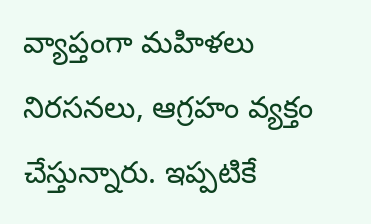వ్యాప్తంగా మహిళలు నిరసనలు, ఆగ్రహం వ్యక్తం చేస్తున్నారు. ఇప్పటికే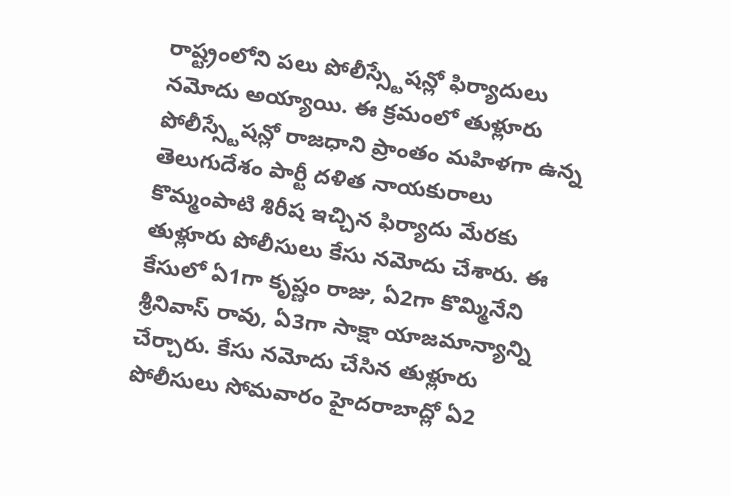రాష్ట్రంలోని పలు పోలీస్స్టేషన్లో ఫిర్యాదులు నమోదు అయ్యాయి. ఈ క్రమంలో తుళ్లూరు పోలీస్స్టేషన్లో రాజధాని ప్రాంతం మహిళగా ఉన్న తెలుగుదేశం పార్టీ దళిత నాయకురాలు కొమ్మంపాటి శిరీష ఇచ్చిన ఫిర్యాదు మేరకు తుళ్లూరు పోలీసులు కేసు నమోదు చేశారు. ఈ కేసులో ఏ1గా కృష్ణం రాజు, ఏ2గా కొమ్మినేని శ్రీనివాస్ రావు, ఏ3గా సాక్షా యాజమాన్యాన్ని చేర్చారు. కేసు నమోదు చేసిన తుళ్లూరు పోలీసులు సోమవారం హైదరాబాద్లో ఏ2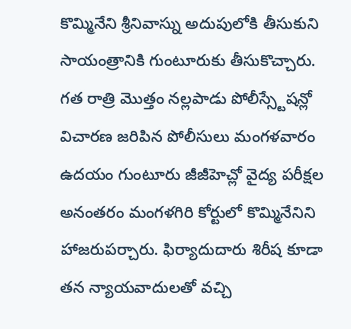కొమ్మినేని శ్రీనివాస్ను అదుపులోకి తీసుకుని సాయంత్రానికి గుంటూరుకు తీసుకొచ్చారు. గత రాత్రి మొత్తం నల్లపాడు పోలీస్స్టేషన్లో విచారణ జరిపిన పోలీసులు మంగళవారం ఉదయం గుంటూరు జీజీహెచ్లో వైద్య పరీక్షల అనంతరం మంగళగిరి కోర్టులో కొమ్మినేనిని హాజరుపర్చారు. ఫిర్యాదుదారు శిరీష కూడా తన న్యాయవాదులతో వచ్చి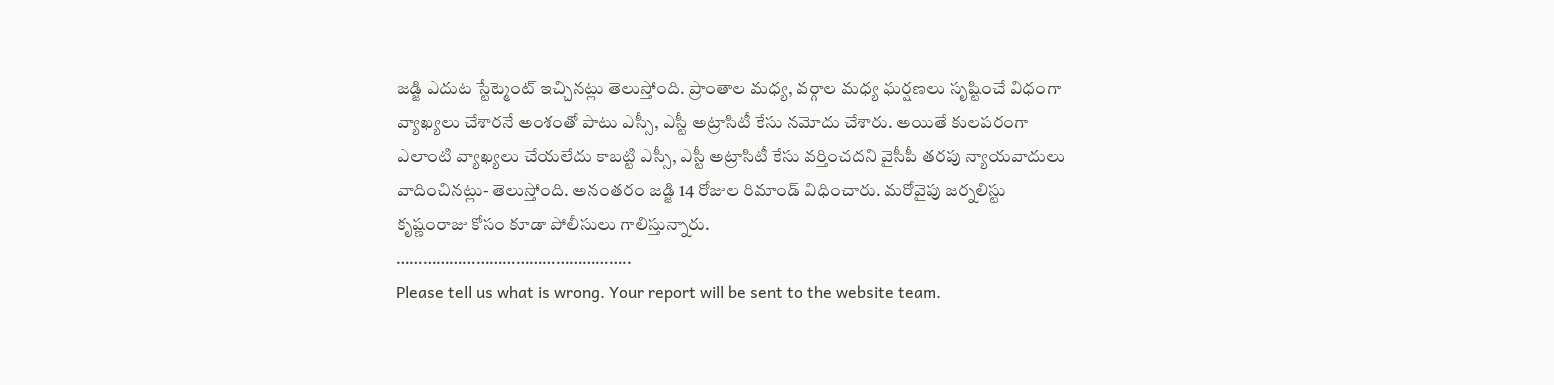జడ్జి ఎదుట స్టేట్మెంట్ ఇచ్చినట్లు తెలుస్తోంది. ప్రాంతాల మధ్య, వర్గాల మధ్య ఘర్షణలు సృష్టించే విధంగా వ్యాఖ్యలు చేశారనే అంశంతో పాటు ఎస్సీ, ఎస్టీ అట్రాసిటీ కేసు నమోదు చేశారు. అయితే కులపరంగా ఎలాంటి వ్యాఖ్యలు చేయలేదు కాబట్టి ఎస్సీ, ఎస్టీ అట్రాసిటీ కేసు వర్తించదని వైసీపీ తరపు న్యాయవాదులు వాదించినట్లు- తెలుస్తోంది. అనంతరం జడ్జి 14 రోజుల రిమాండ్ విధించారు. మరోవైపు జర్నలిస్టు కృష్ణంరాజు కోసం కూడా పోలీసులు గాలిస్తున్నారు.
……………………………………………..
Please tell us what is wrong. Your report will be sent to the website team.